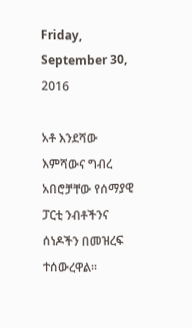Friday, September 30, 2016

አቶ እንደሻው እምሻውና ግብረ አበሮቻቸው የሰማያዊ ፓርቲ ንብቶችንና ሰነዶችን በመዝረፍ ተሰውረዋል፡፡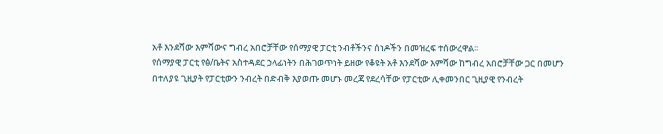አቶ እንደሻው እምሻውና ግብረ አበሮቻቸው የሰማያዊ ፓርቲ ንብቶችንና ሰነዶችን በመዝረፍ ተሰውረዋል፡፡
የሰማያዊ ፓርቲ የፅ/ቤትና አስተዳደር ኃላፊነትን በሕገወጥነት ይዘው የቆዩት አቶ እንደሻው እምሻው ከግብረ አበሮቻቸው ጋር በመሆን በተለያዩ ጊዚያት የፓርቲውን ንብረት በድብቅ እያወጡ መሆኑ መረጃ የደረሳቸው የፓርቲው ሊቀመንበር ጊዚያዊ የንብረት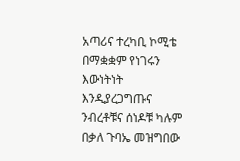አጣሪና ተረካቢ ኮሚቴ በማቋቋም የነገሩን እውነትነት እንዲያረጋግጡና ንብረቶቹና ሰነዶቹ ካሉም በቃለ ጉባኤ መዝግበው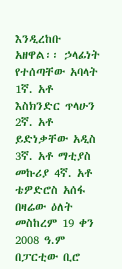እንዲረከቡ አዘዋል፡፡ ኃላፊነት የተሰጣቸው አባላት 1ኛ. አቶ እስክንድር ጥላሁን 2ኛ. አቶ ይድነቃቸው አዲስ 3ኛ. አቶ ማቲያስ መኩሪያ 4ኛ. አቶ ቴዎድሮስ አሰፋ በዛሬው ዕለት መስከረም 19 ቀን 2008 ዓ.ም በፓርቲው ቢሮ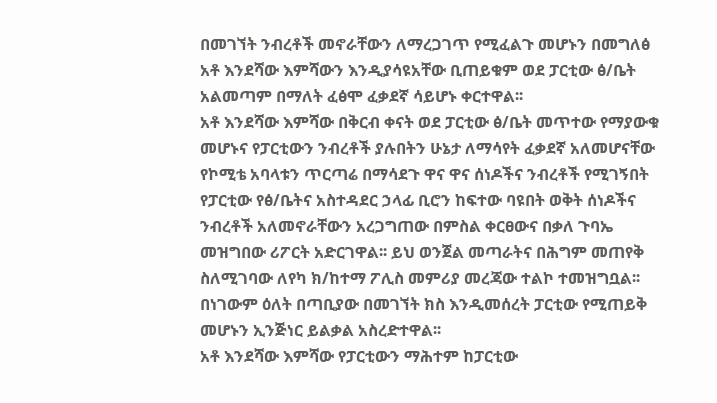በመገኘት ንብረቶች መኖራቸውን ለማረጋገጥ የሚፈልጉ መሆኑን በመግለፅ አቶ እንደሻው እምሻውን እንዲያሳዩአቸው ቢጠይቁም ወደ ፓርቲው ፅ/ቤት አልመጣም በማለት ፈፅሞ ፈቃደኛ ሳይሆኑ ቀርተዋል፡፡
አቶ እንደሻው እምሻው በቅርብ ቀናት ወደ ፓርቲው ፅ/ቤት መጥተው የማያውቁ መሆኑና የፓርቲውን ንብረቶች ያሉበትን ሁኔታ ለማሳየት ፈቃደኛ አለመሆናቸው የኮሚቴ አባላቱን ጥርጣሬ በማሳደጉ ዋና ዋና ሰነዶችና ንብረቶች የሚገኝበት የፓርቲው የፅ/ቤትና አስተዳደር ኃላፊ ቢሮን ከፍተው ባዩበት ወቅት ሰነዶችና ንብረቶች አለመኖራቸውን አረጋግጠው በምስል ቀርፀውና በቃለ ጉባኤ መዝግበው ሪፖርት አድርገዋል፡፡ ይህ ወንጀል መጣራትና በሕግም መጠየቅ ስለሚገባው ለየካ ክ/ከተማ ፖሊስ መምሪያ መረጃው ተልኮ ተመዝግቧል፡፡ በነገውም ዕለት በጣቢያው በመገኘት ክስ እንዲመሰረት ፓርቲው የሚጠይቅ መሆኑን ኢንጅነር ይልቃል አስረድተዋል፡፡
አቶ እንደሻው እምሻው የፓርቲውን ማሕተም ከፓርቲው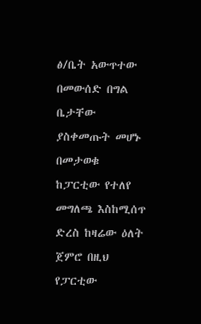ፅ/ቤት አውጥተው በመውሰድ በግል ቤታቸው ያስቀመጡት መሆኑ በመታወቁ ከፓርቲው የተለየ መግለጫ እስከሚሰጥ ድረስ ከዛሬው ዕለት ጀምሮ በዚህ የፓርቲው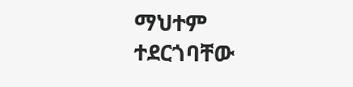ማህተም ተደርጎባቸው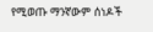የሚወጡ ማንኛውም ሰነዶች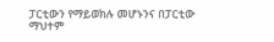ፓርቲውን የማይወክሉ መሆኑንና በፓርቲው ማህተም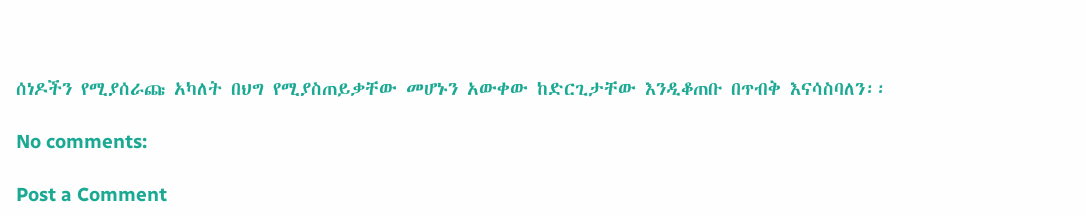ሰነዶችን የሚያሰራጩ አካለት በህግ የሚያስጠይቃቸው መሆኑን አውቀው ከድርጊታቸው እንዲቆጠቡ በጥብቅ እናሳስባለን፡፡

No comments:

Post a Comment